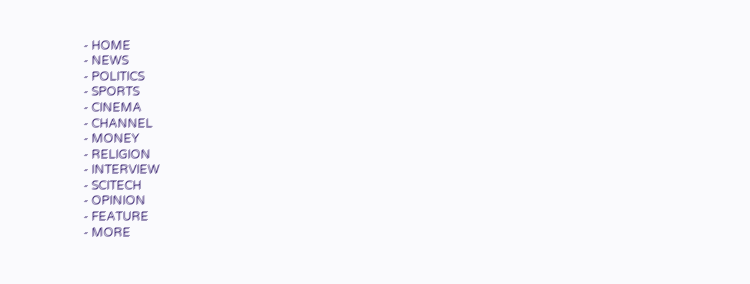- HOME
- NEWS
- POLITICS
- SPORTS
- CINEMA
- CHANNEL
- MONEY
- RELIGION
- INTERVIEW
- SCITECH
- OPINION
- FEATURE
- MORE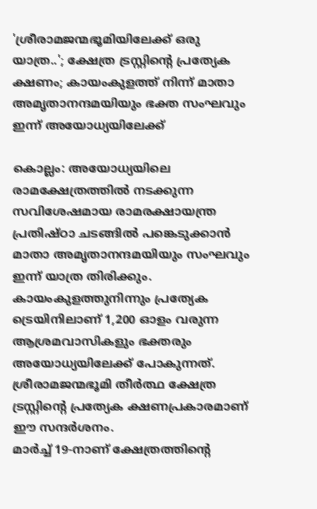'ശ്രീരാമജന്മഭൂമിയിലേക്ക് ഒരു യാത്ര..'; ക്ഷേത്ര ട്രസ്റ്റിന്റെ പ്രത്യേക ക്ഷണം; കായംകുളത്ത് നിന്ന് മാതാ അമൃതാനന്ദമയിയും ഭക്ത സംഘവും ഇന്ന് അയോധ്യയിലേക്ക്

കൊല്ലം: അയോധ്യയിലെ രാമക്ഷേത്രത്തിൽ നടക്കുന്ന സവിശേഷമായ രാമരക്ഷായന്ത്ര പ്രതിഷ്ഠാ ചടങ്ങിൽ പങ്കെടുക്കാൻ മാതാ അമൃതാനന്ദമയിയും സംഘവും ഇന്ന് യാത്ര തിരിക്കും. കായംകുളത്തുനിന്നും പ്രത്യേക ട്രെയിനിലാണ് 1,200 ഓളം വരുന്ന ആശ്രമവാസികളും ഭക്തരും അയോധ്യയിലേക്ക് പോകുന്നത്. ശ്രീരാമജന്മഭൂമി തീർത്ഥ ക്ഷേത്ര ട്രസ്റ്റിന്റെ പ്രത്യേക ക്ഷണപ്രകാരമാണ് ഈ സന്ദർശനം.
മാർച്ച് 19-നാണ് ക്ഷേത്രത്തിന്റെ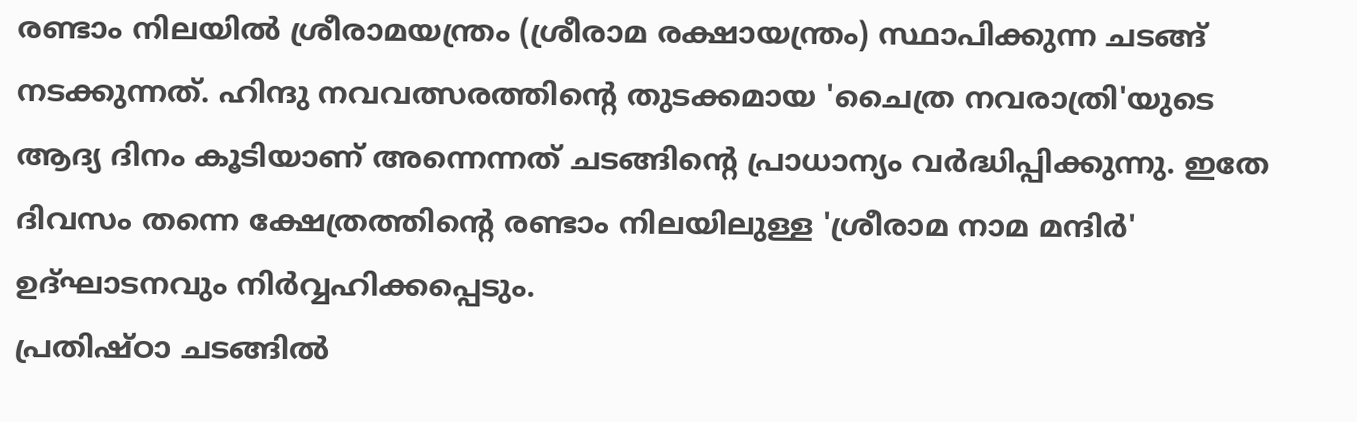രണ്ടാം നിലയിൽ ശ്രീരാമയന്ത്രം (ശ്രീരാമ രക്ഷായന്ത്രം) സ്ഥാപിക്കുന്ന ചടങ്ങ് നടക്കുന്നത്. ഹിന്ദു നവവത്സരത്തിന്റെ തുടക്കമായ 'ചൈത്ര നവരാത്രി'യുടെ ആദ്യ ദിനം കൂടിയാണ് അന്നെന്നത് ചടങ്ങിന്റെ പ്രാധാന്യം വർദ്ധിപ്പിക്കുന്നു. ഇതേ ദിവസം തന്നെ ക്ഷേത്രത്തിന്റെ രണ്ടാം നിലയിലുള്ള 'ശ്രീരാമ നാമ മന്ദിർ' ഉദ്ഘാടനവും നിർവ്വഹിക്കപ്പെടും.
പ്രതിഷ്ഠാ ചടങ്ങിൽ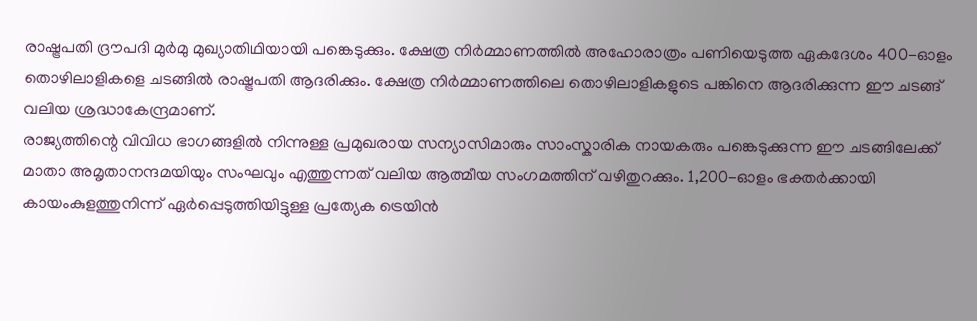രാഷ്ട്രപതി ദ്രൗപദി മുർമു മുഖ്യാതിഥിയായി പങ്കെടുക്കും. ക്ഷേത്ര നിർമ്മാണത്തിൽ അഹോരാത്രം പണിയെടുത്ത ഏകദേശം 400-ഓളം തൊഴിലാളികളെ ചടങ്ങിൽ രാഷ്ട്രപതി ആദരിക്കും. ക്ഷേത്ര നിർമ്മാണത്തിലെ തൊഴിലാളികളുടെ പങ്കിനെ ആദരിക്കുന്ന ഈ ചടങ്ങ് വലിയ ശ്രദ്ധാകേന്ദ്രമാണ്.
രാജ്യത്തിന്റെ വിവിധ ഭാഗങ്ങളിൽ നിന്നുള്ള പ്രമുഖരായ സന്യാസിമാരും സാംസ്കാരിക നായകരും പങ്കെടുക്കുന്ന ഈ ചടങ്ങിലേക്ക് മാതാ അമൃതാനന്ദമയിയും സംഘവും എത്തുന്നത് വലിയ ആത്മീയ സംഗമത്തിന് വഴിതുറക്കും. 1,200-ഓളം ഭക്തർക്കായി കായംകുളത്തുനിന്ന് ഏർപ്പെടുത്തിയിട്ടുള്ള പ്രത്യേക ട്രെയിൻ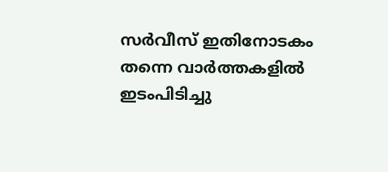സർവീസ് ഇതിനോടകം തന്നെ വാർത്തകളിൽ ഇടംപിടിച്ചു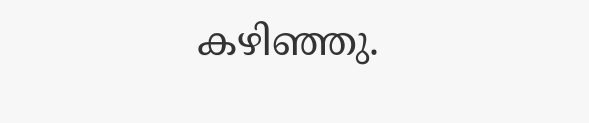കഴിഞ്ഞു.